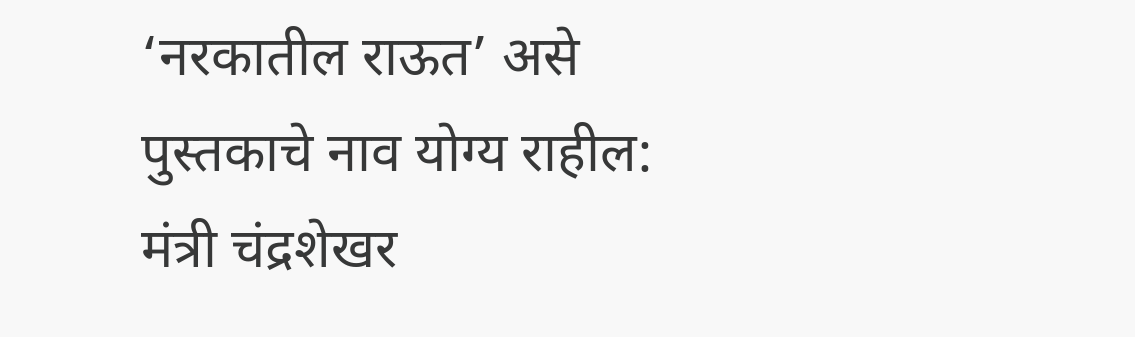‘नरकातील राऊत’ असे पुस्तकाचे नाव योग्य राहील: मंत्री चंद्रशेखर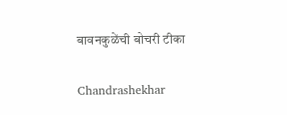बावनकुळेंची बोचरी टीका

Chandrashekhar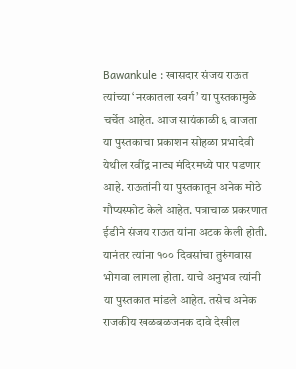Bawankule : खासदार संजय राऊत त्यांच्या ‘नरकातला स्वर्ग’ या पुस्तकामुळे चर्चेत आहेत. आज सायंकाळी ६ वाजता या पुस्तकाचा प्रकाशन सोहळा प्रभादेवी येथील रवींद्र नाट्य मंदिरमध्ये पार पडणार आहे. राऊतांनी या पुस्तकातून अनेक मोठे गौप्यस्फोट केले आहेत. पत्राचाळ प्रकरणात ईडीने संजय राऊत यांना अटक केली होती. यानंतर त्यांना १०० दिवसांचा तुरुंगवास भोगवा लागला होता. याचे अनुभव त्यांनी या पुस्तकात मांडले आहेत. तसेच अनेक राजकीय खळबळजनक दावे देखील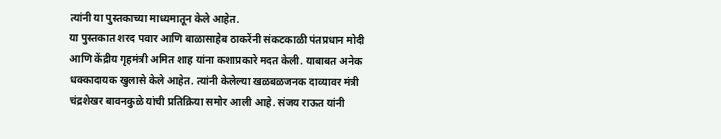त्यांनी या पुस्तकाच्या माध्यमातून केले आहेत.
या पुस्तकात शरद पवार आणि बाळासाहेब ठाकरेंनी संकटकाळी पंतप्रधान मोदी आणि केंद्रीय गृहमंत्री अमित शाह यांना कशाप्रकारे मदत केली. याबाबत अनेक धक्कादायक खुलासे केले आहेत. त्यांनी केलेल्या खळबळजनक दाव्यावर मंत्री चंद्रशेखर बावनकुळे यांची प्रतिक्रिया समोर आली आहे. संजय राऊत यांनी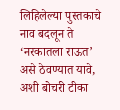लिहिलेल्या पुस्तकाचे नाव बदलून ते ‘नरकातला राऊत’ असे ठेवण्यात यावे, अशी बोचरी टीका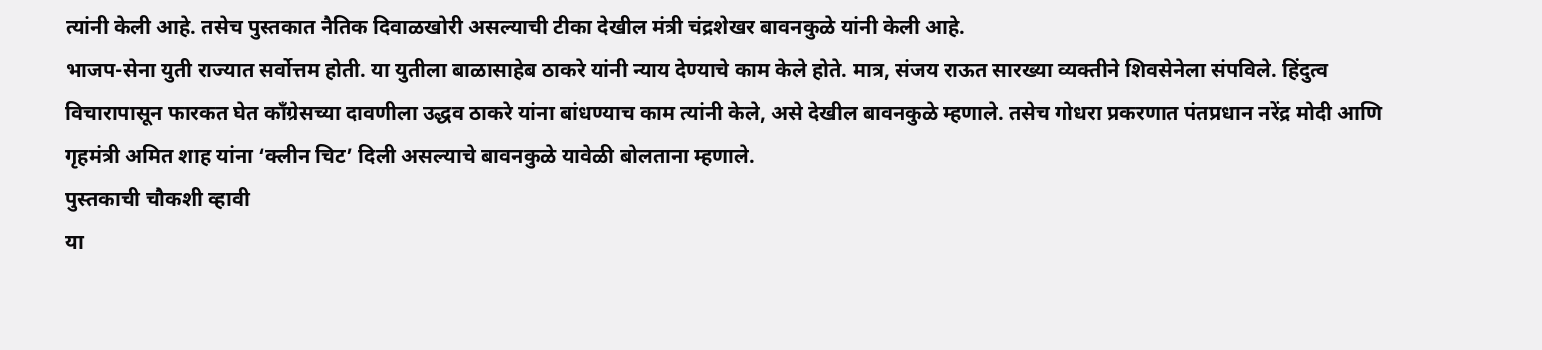त्यांनी केली आहे. तसेच पुस्तकात नैतिक दिवाळखोरी असल्याची टीका देखील मंत्री चंद्रशेखर बावनकुळे यांनी केली आहे.
भाजप-सेना युती राज्यात सर्वोत्तम होती. या युतीला बाळासाहेब ठाकरे यांनी न्याय देण्याचे काम केले होते. मात्र, संजय राऊत सारख्या व्यक्तीने शिवसेनेला संपविले. हिंदुत्व विचारापासून फारकत घेत काँग्रेसच्या दावणीला उद्धव ठाकरे यांना बांधण्याच काम त्यांनी केले, असे देखील बावनकुळे म्हणाले. तसेच गोधरा प्रकरणात पंतप्रधान नरेंद्र मोदी आणि गृहमंत्री अमित शाह यांना ‘क्लीन चिट’ दिली असल्याचे बावनकुळे यावेळी बोलताना म्हणाले.
पुस्तकाची चौकशी व्हावी
या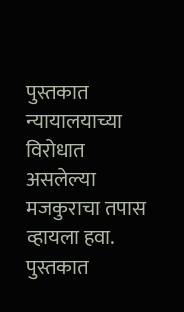पुस्तकात न्यायालयाच्या विरोधात असलेल्या मजकुराचा तपास व्हायला हवा. पुस्तकात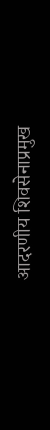आदरणीय शिवसेनाप्रमुख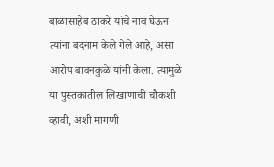बाळासाहेब ठाकरे यांचे नाव घेऊन त्यांना बदनाम केले गेले आहे, असा आरोप बावनकुळे यांनी केला. त्यामुळे या पुस्तकातील लिखाणाची चौकशी व्हावी, अशी मागणी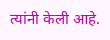त्यांनी केली आहे.